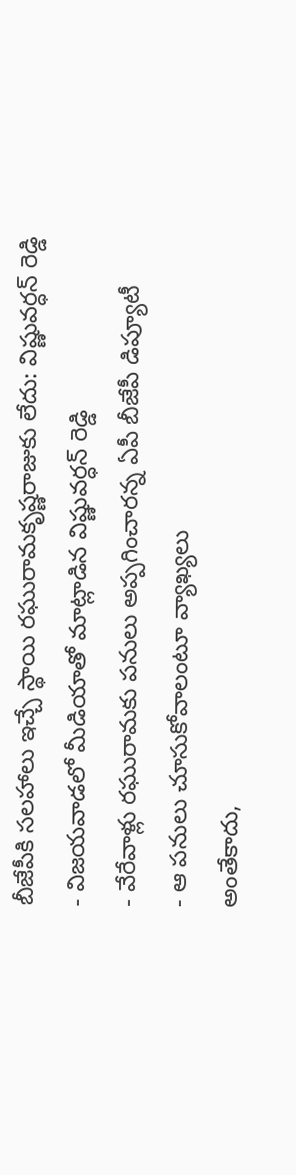బీజేపీకి సలహాలు ఇచ్చే స్థాయి రఘురామకృష్ణరాజుకు లేదు: విష్ణువర్ధన్ రెడ్డి
- విజయవాడలో మీడియాతో మాట్లాడిన విష్ణువర్ధన్ రెడ్డి
- వేరేవాళ్లు రఘురామకు పనులు అప్పగించారన్న ఏపీ బీజేపీ డిప్యూటీ
- ఆ పనులు చూసుకోవాలంటూ వ్యాఖ్యలు
అంతేకాదు,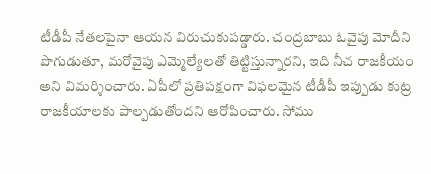టీడీపీ నేతలపైనా ఆయన విరుచుకుపడ్డారు. చంద్రబాబు ఓవైపు మోదీని పొగుడుతూ, మరోవైపు ఎమ్మెల్యేలతో తిట్టిస్తున్నారని, ఇది నీచ రాజకీయం అని విమర్శించారు. ఏపీలో ప్రతిపక్షంగా విఫలమైన టీడీపీ ఇప్పుడు కుట్ర రాజకీయాలకు పాల్పడుతోందని ఆరోపించారు. సోము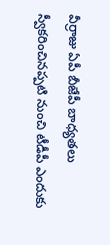వీర్రాజు ఏపీ బీజేపీ బాధ్యతలు స్వీకరించినప్పటి నుంచి టీడీపీ ఎందుకు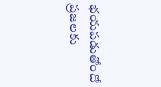భయపడుతోందో ప్రజలకు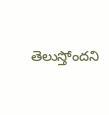తెలుస్తోందని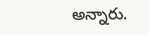అన్నారు.